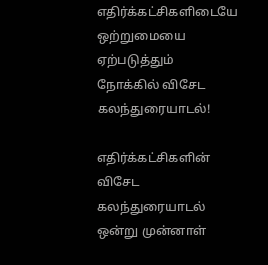எதிர்க்கட்சிகளிடையே ஒற்றுமையை ஏற்படுத்தும் நோக்கில் விசேட கலந்துரையாடல்!

எதிர்க்கட்சிகளின் விசேட கலந்துரையாடல் ஒன்று முன்னாள்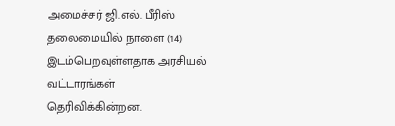அமைச்சர் ஜி.எல். பீரிஸ் தலைமையில் நாளை (14) இடம்பெறவுள்ளதாக அரசியல் வட்டாரங்கள் தெரிவிக்கின்றன.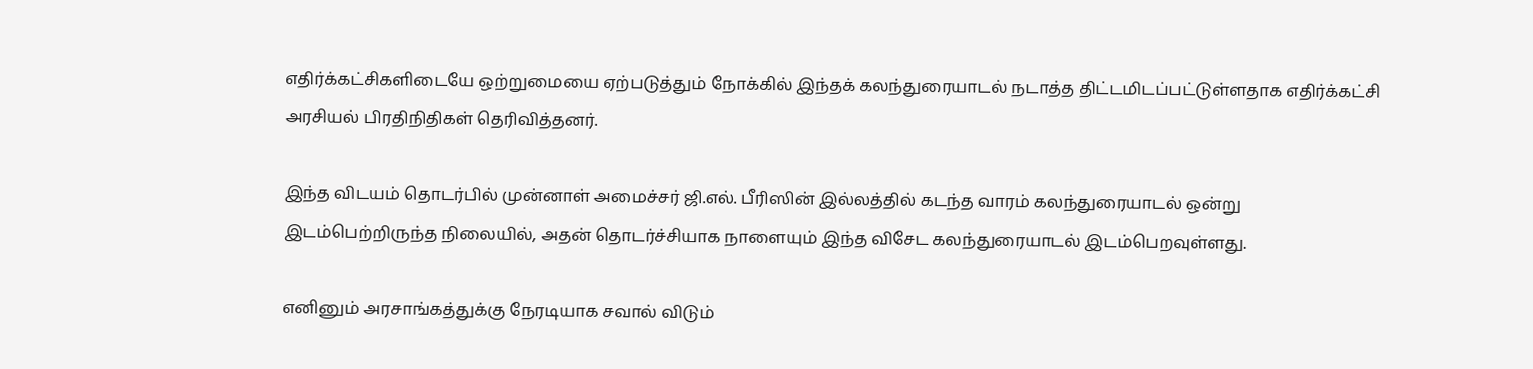எதிர்க்கட்சிகளிடையே ஒற்றுமையை ஏற்படுத்தும் நோக்கில் இந்தக் கலந்துரையாடல் நடாத்த திட்டமிடப்பட்டுள்ளதாக எதிர்க்கட்சி அரசியல் பிரதிநிதிகள் தெரிவித்தனர்.

இந்த விடயம் தொடர்பில் முன்னாள் அமைச்சர் ஜி.எல். பீரிஸின் இல்லத்தில் கடந்த வாரம் கலந்துரையாடல் ஒன்று இடம்பெற்றிருந்த நிலையில், அதன் தொடர்ச்சியாக நாளையும் இந்த விசேட கலந்துரையாடல் இடம்பெறவுள்ளது.

எனினும் அரசாங்கத்துக்கு நேரடியாக சவால் விடும்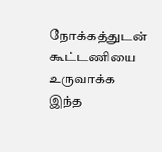நோக்கத்துடன் கூட்டணியை உருவாக்க இந்த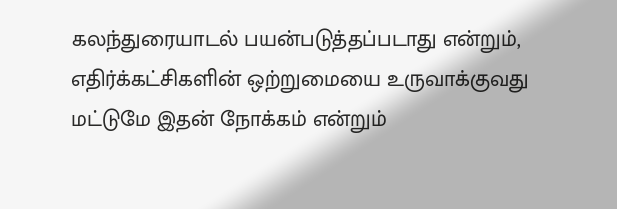கலந்துரையாடல் பயன்படுத்தப்படாது என்றும், எதிர்க்கட்சிகளின் ஒற்றுமையை உருவாக்குவது மட்டுமே இதன் நோக்கம் என்றும்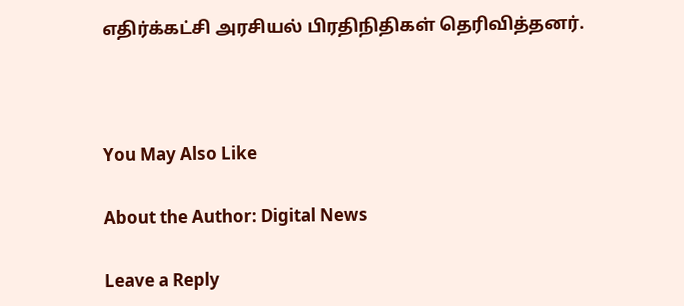எதிர்க்கட்சி அரசியல் பிரதிநிதிகள் தெரிவித்தனர்.



You May Also Like

About the Author: Digital News

Leave a Reply